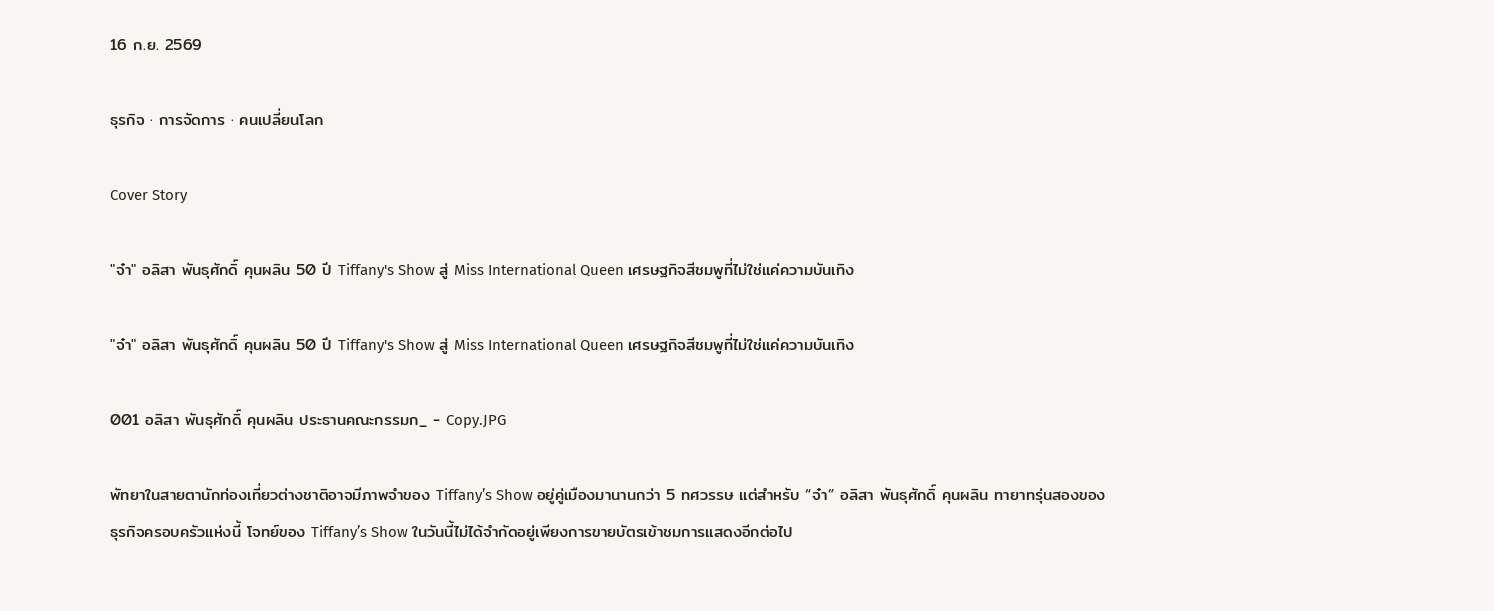16 ก.ย. 2569

ธุรกิจ · การจัดการ · คนเปลี่ยนโลก

Cover Story

"จ๋า" อลิสา พันธุศักดิ์ คุนผลิน 50 ปี Tiffany's Show สู่ Miss International Queen เศรษฐกิจสีชมพูที่ไม่ใช่แค่ความบันเทิง

"จ๋า" อลิสา พันธุศักดิ์ คุนผลิน 50 ปี Tiffany's Show สู่ Miss International Queen เศรษฐกิจสีชมพูที่ไม่ใช่แค่ความบันเทิง

001 อลิสา พันธุศักดิ์ คุนผลิน ประธานคณะกรรมก_ - Copy.JPG

พัทยาในสายตานักท่องเที่ยวต่างชาติอาจมีภาพจำของ Tiffany’s Show อยู่คู่เมืองมานานกว่า 5 ทศวรรษ แต่สำหรับ “จ๋า” อลิสา พันธุศักดิ์ คุนผลิน ทายาทรุ่นสองของธุรกิจครอบครัวแห่งนี้ โจทย์ของ Tiffany’s Show ในวันนี้ไม่ได้จำกัดอยู่เพียงการขายบัตรเข้าชมการแสดงอีกต่อไป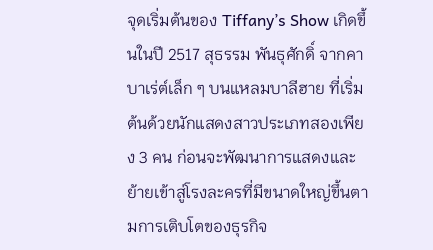จุดเริ่มต้นของ Tiffany’s Show เกิดขึ้นในปี 2517 สุธรรม พันธุศักดิ์ จากคาบาเร่ต์เล็ก ๆ บนแหลมบาลีฮาย ที่เริ่มต้นด้วยนักแสดงสาวประเภทสองเพียง 3 คน ก่อนจะพัฒนาการแสดงและย้ายเข้าสู่โรงละครที่มีขนาดใหญ่ขึ้นตามการเติบโตของธุรกิจ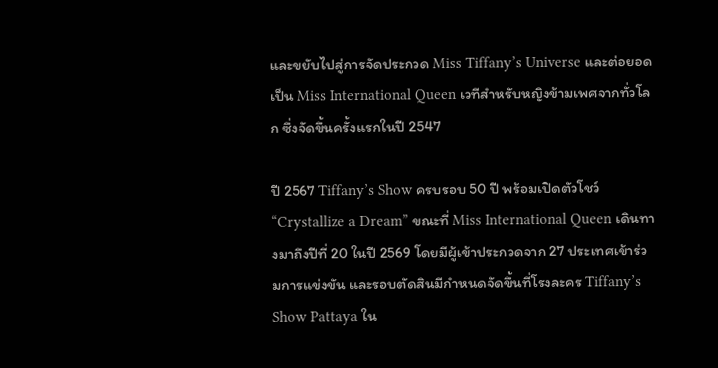และขยับไปสู่การจัดประกวด Miss Tiffany’s Universe และต่อยอดเป็น Miss International Queen เวทีสำหรับหญิงข้ามเพศจากทั่วโลก ซึ่งจัดขึ้นครั้งแรกในปี 2547

ปี 2567 Tiffany’s Show ครบรอบ 50 ปี พร้อมเปิดตัวโชว์ “Crystallize a Dream” ขณะที่ Miss International Queen เดินทางมาถึงปีที่ 20 ในปี 2569 โดยมีผู้เข้าประกวดจาก 27 ประเทศเข้าร่วมการแข่งขัน และรอบตัดสินมีกำหนดจัดขึ้นที่โรงละคร Tiffany’s Show Pattaya ใน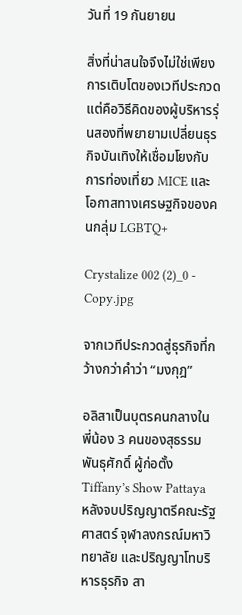วันที่ 19 กันยายน

สิ่งที่น่าสนใจจึงไม่ใช่เพียงการเติบโตของเวทีประกวด แต่คือวิธีคิดของผู้บริหารรุ่นสองที่พยายามเปลี่ยนธุรกิจบันเทิงให้เชื่อมโยงกับการท่องเที่ยว MICE และโอกาสทางเศรษฐกิจของคนกลุ่ม LGBTQ+

Crystalize 002 (2)_0 - Copy.jpg

จากเวทีประกวดสู่ธุรกิจที่กว้างกว่าคำว่า “มงกุฎ”

อลิสาเป็นบุตรคนกลางในพี่น้อง 3 คนของสุธรรม พันธุศักดิ์ ผู้ก่อตั้ง Tiffany’s Show Pattaya หลังจบปริญญาตรีคณะรัฐศาสตร์ จุฬาลงกรณ์มหาวิทยาลัย และปริญญาโทบริหารธุรกิจ สา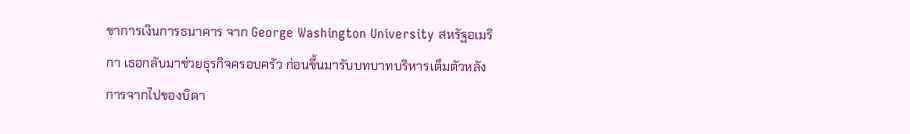ขาการเงินการธนาคาร จาก George Washington University สหรัฐอเมริกา เธอกลับมาช่วยธุรกิจครอบครัว ก่อนขึ้นมารับบทบาทบริหารเต็มตัวหลังการจากไปของบิดา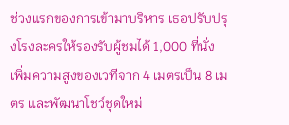ช่วงแรกของการเข้ามาบริหาร เธอปรับปรุงโรงละครให้รองรับผู้ชมได้ 1,000 ที่นั่ง เพิ่มความสูงของเวทีจาก 4 เมตรเป็น 8 เมตร และพัฒนาโชว์ชุดใหม่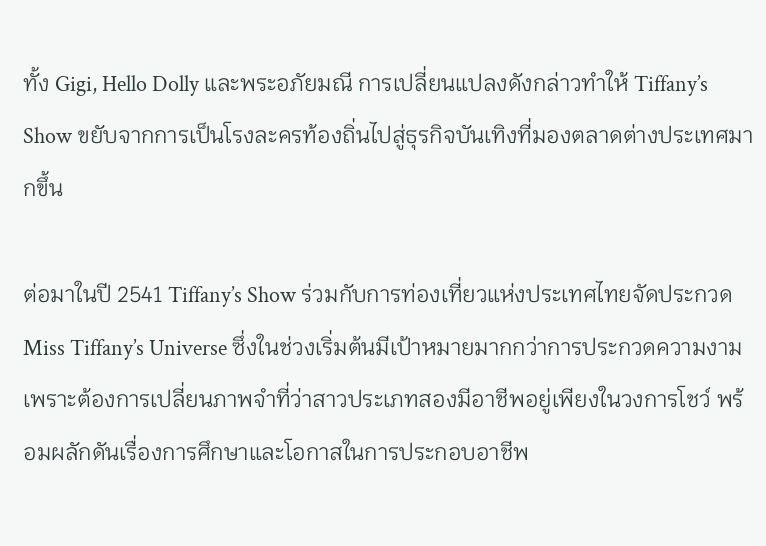ทั้ง Gigi, Hello Dolly และพระอภัยมณี การเปลี่ยนแปลงดังกล่าวทำให้ Tiffany’s Show ขยับจากการเป็นโรงละครท้องถิ่นไปสู่ธุรกิจบันเทิงที่มองตลาดต่างประเทศมากขึ้น

ต่อมาในปี 2541 Tiffany’s Show ร่วมกับการท่องเที่ยวแห่งประเทศไทยจัดประกวด Miss Tiffany’s Universe ซึ่งในช่วงเริ่มต้นมีเป้าหมายมากกว่าการประกวดความงาม เพราะต้องการเปลี่ยนภาพจำที่ว่าสาวประเภทสองมีอาชีพอยู่เพียงในวงการโชว์ พร้อมผลักดันเรื่องการศึกษาและโอกาสในการประกอบอาชีพ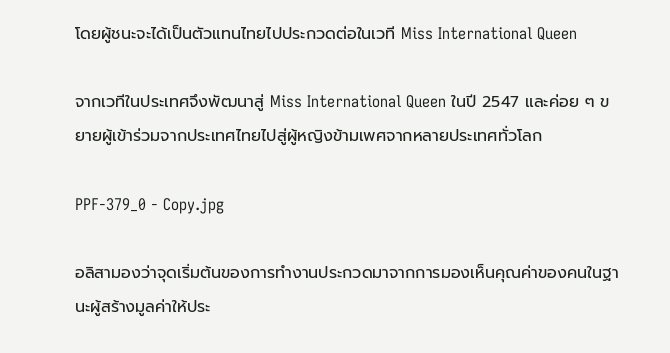โดยผู้ชนะจะได้เป็นตัวแทนไทยไปประกวดต่อในเวที Miss International Queen

จากเวทีในประเทศจึงพัฒนาสู่ Miss International Queen ในปี 2547 และค่อย ๆ ขยายผู้เข้าร่วมจากประเทศไทยไปสู่ผู้หญิงข้ามเพศจากหลายประเทศทั่วโลก

PPF-379_0 - Copy.jpg

อลิสามองว่าจุดเริ่มต้นของการทำงานประกวดมาจากการมองเห็นคุณค่าของคนในฐานะผู้สร้างมูลค่าให้ประ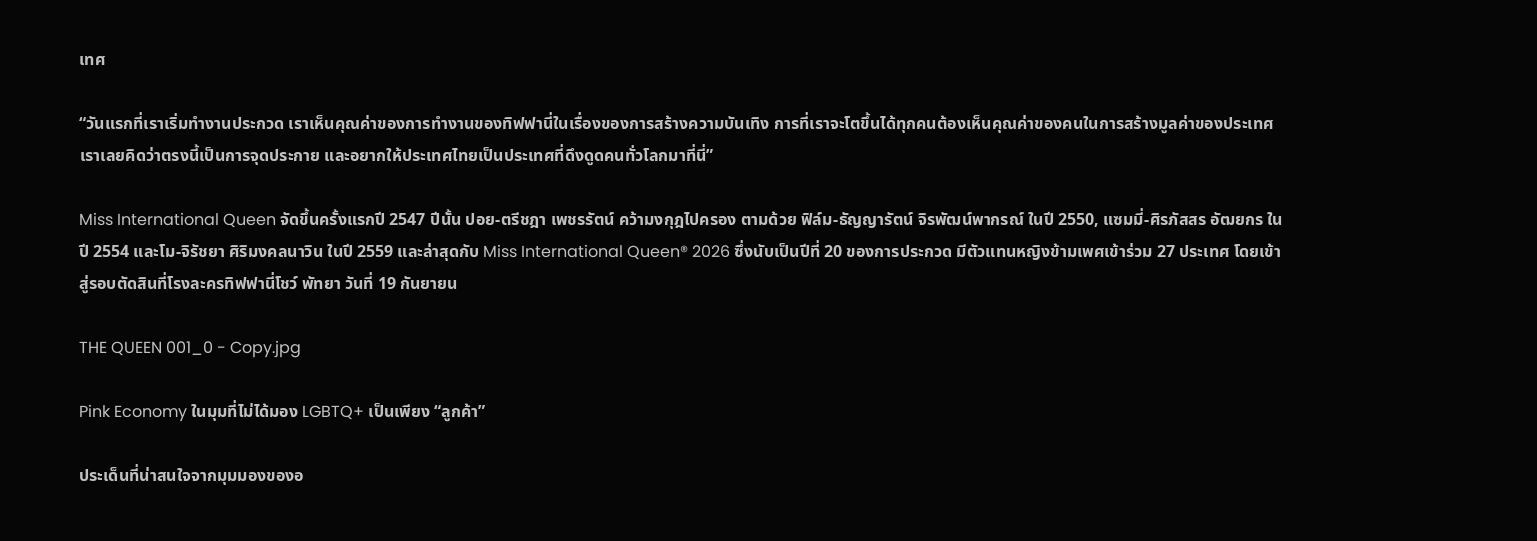เทศ

“วันแรกที่เราเริ่มทำงานประกวด เราเห็นคุณค่าของการทำงานของทิฟฟานี่ในเรื่องของการสร้างความบันเทิง การที่เราจะโตขึ้นได้ทุกคนต้องเห็นคุณค่าของคนในการสร้างมูลค่าของประเทศ เราเลยคิดว่าตรงนี้เป็นการจุดประกาย และอยากให้ประเทศไทยเป็นประเทศที่ดึงดูดคนทั่วโลกมาที่นี่”

Miss International Queen จัดขึ้นครั้งแรกปี 2547 ปีนั้น ปอย-ตรีชฎา เพชรรัตน์ คว้ามงกุฎไปครอง ตามด้วย ฟิล์ม-ธัญญารัตน์ จิรพัฒน์พากรณ์ ในปี 2550, แซมมี่-ศิรภัสสร อัฒยกร ในปี 2554 และโม-จิรัชยา ศิริมงคลนาวิน ในปี 2559 และล่าสุดกับ Miss International Queen® 2026 ซึ่งนับเป็นปีที่ 20 ของการประกวด มีตัวแทนหญิงข้ามเพศเข้าร่วม 27 ประเทศ โดยเข้าสู่รอบตัดสินที่โรงละครทิฟฟานี่โชว์ พัทยา วันที่ 19 กันยายน

THE QUEEN 001_0 - Copy.jpg

Pink Economy ในมุมที่ไม่ได้มอง LGBTQ+ เป็นเพียง “ลูกค้า”

ประเด็นที่น่าสนใจจากมุมมองของอ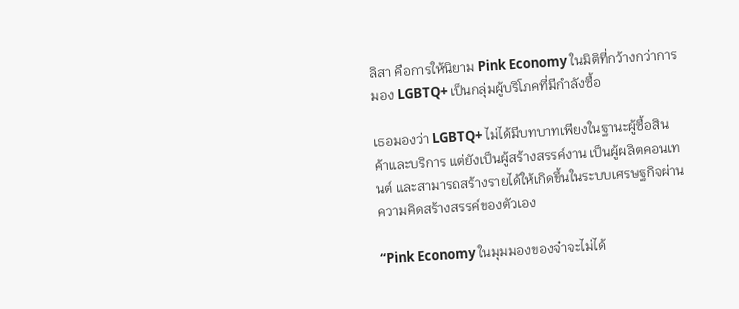ลิสา คือการให้นิยาม Pink Economy ในมิติที่กว้างกว่าการมอง LGBTQ+ เป็นกลุ่มผู้บริโภคที่มีกำลังซื้อ

เธอมองว่า LGBTQ+ ไม่ได้มีบทบาทเพียงในฐานะผู้ซื้อสินค้าและบริการ แต่ยังเป็นผู้สร้างสรรค์งาน เป็นผู้ผลิตคอนเทนต์ และสามารถสร้างรายได้ให้เกิดขึ้นในระบบเศรษฐกิจผ่านความคิดสร้างสรรค์ของตัวเอง

“Pink Economy ในมุมมองของจ๋าจะไม่ได้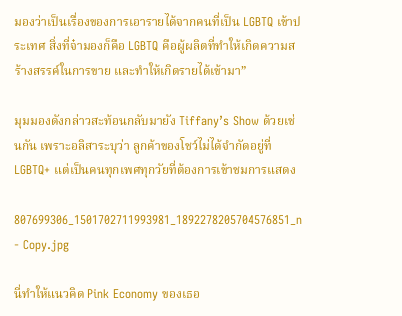มองว่าเป็นเรื่องของการเอารายได้จากคนที่เป็น LGBTQ เข้าประเทศ สิ่งที่จ๋ามองก็คือ LGBTQ คือผู้ผลิตที่ทำให้เกิดความสร้างสรรค์ในการขาย และทำให้เกิดรายได้เข้ามา”

มุมมองดังกล่าวสะท้อนกลับมายัง Tiffany’s Show ด้วยเช่นกัน เพราะอลิสาระบุว่า ลูกค้าของโชว์ไม่ได้จำกัดอยู่ที่ LGBTQ+ แต่เป็นคนทุกเพศทุกวัยที่ต้องการเข้าชมการแสดง

807699306_1501702711993981_1892278205704576851_n - Copy.jpg

นี่ทำให้แนวคิด Pink Economy ของเธอ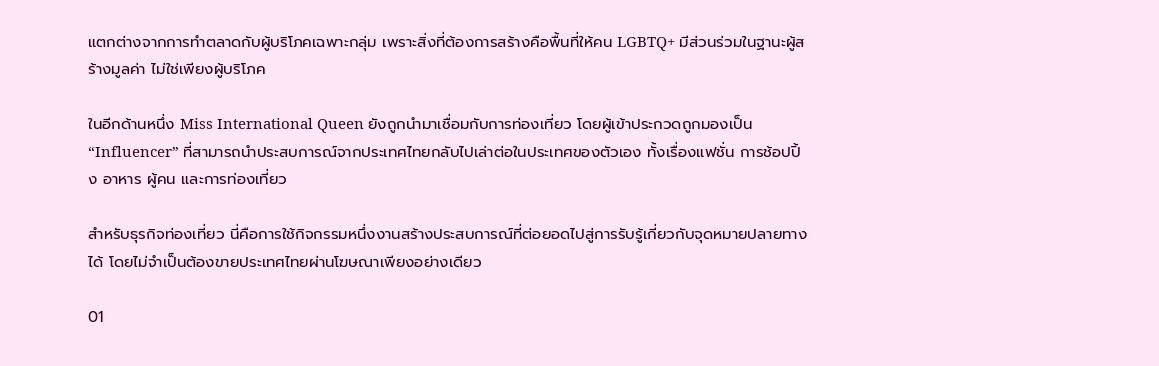แตกต่างจากการทำตลาดกับผู้บริโภคเฉพาะกลุ่ม เพราะสิ่งที่ต้องการสร้างคือพื้นที่ให้คน LGBTQ+ มีส่วนร่วมในฐานะผู้สร้างมูลค่า ไม่ใช่เพียงผู้บริโภค

ในอีกด้านหนึ่ง Miss International Queen ยังถูกนำมาเชื่อมกับการท่องเที่ยว โดยผู้เข้าประกวดถูกมองเป็น “Influencer” ที่สามารถนำประสบการณ์จากประเทศไทยกลับไปเล่าต่อในประเทศของตัวเอง ทั้งเรื่องแฟชั่น การช้อปปิ้ง อาหาร ผู้คน และการท่องเที่ยว

สำหรับธุรกิจท่องเที่ยว นี่คือการใช้กิจกรรมหนึ่งงานสร้างประสบการณ์ที่ต่อยอดไปสู่การรับรู้เกี่ยวกับจุดหมายปลายทางได้ โดยไม่จำเป็นต้องขายประเทศไทยผ่านโฆษณาเพียงอย่างเดียว

01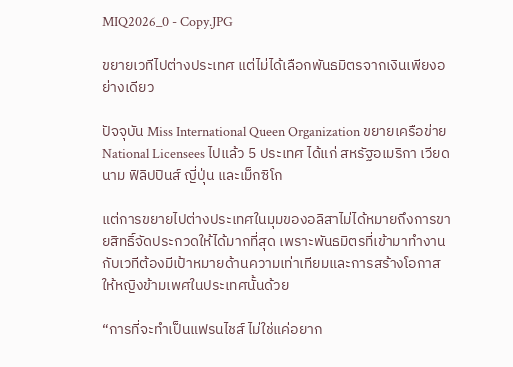MIQ2026_0 - Copy.JPG

ขยายเวทีไปต่างประเทศ แต่ไม่ได้เลือกพันธมิตรจากเงินเพียงอย่างเดียว

ปัจจุบัน Miss International Queen Organization ขยายเครือข่าย National Licensees ไปแล้ว 5 ประเทศ ได้แก่ สหรัฐอเมริกา เวียดนาม ฟิลิปปินส์ ญี่ปุ่น และเม็กซิโก

แต่การขยายไปต่างประเทศในมุมของอลิสาไม่ได้หมายถึงการขายสิทธิ์จัดประกวดให้ได้มากที่สุด เพราะพันธมิตรที่เข้ามาทำงานกับเวทีต้องมีเป้าหมายด้านความเท่าเทียมและการสร้างโอกาสให้หญิงข้ามเพศในประเทศนั้นด้วย

“การที่จะทำเป็นแฟรนไชส์ ไม่ใช่แค่อยาก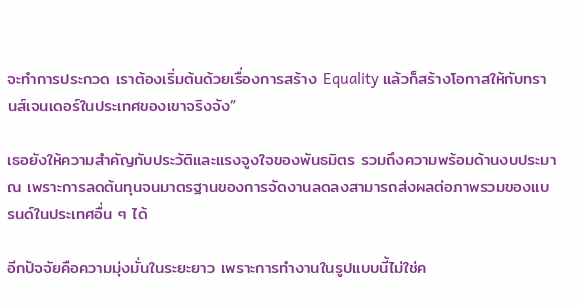จะทำการประกวด เราต้องเริ่มต้นด้วยเรื่องการสร้าง Equality แล้วก็สร้างโอกาสให้กับทรานส์เจนเดอร์ในประเทศของเขาจริงจัง”

เธอยังให้ความสำคัญกับประวัติและแรงจูงใจของพันธมิตร รวมถึงความพร้อมด้านงบประมาณ เพราะการลดต้นทุนจนมาตรฐานของการจัดงานลดลงสามารถส่งผลต่อภาพรวมของแบรนด์ในประเทศอื่น ๆ ได้

อีกปัจจัยคือความมุ่งมั่นในระยะยาว เพราะการทำงานในรูปแบบนี้ไม่ใช่ค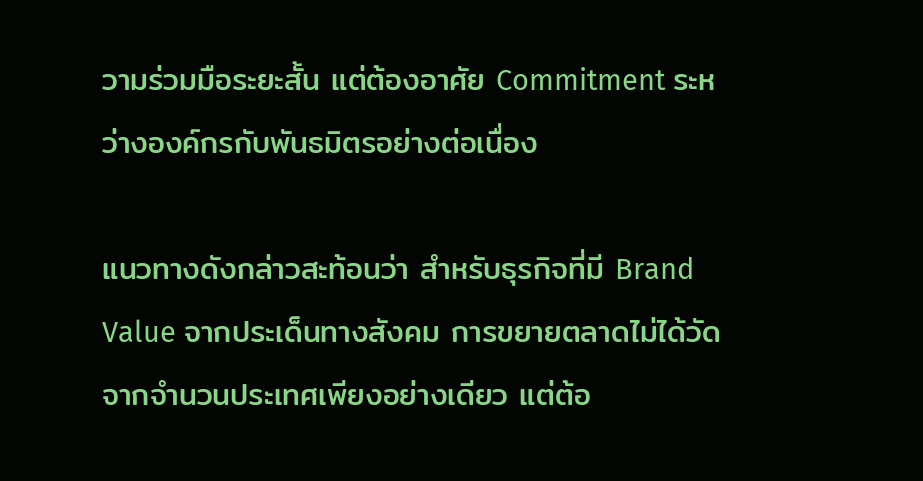วามร่วมมือระยะสั้น แต่ต้องอาศัย Commitment ระหว่างองค์กรกับพันธมิตรอย่างต่อเนื่อง

แนวทางดังกล่าวสะท้อนว่า สำหรับธุรกิจที่มี Brand Value จากประเด็นทางสังคม การขยายตลาดไม่ได้วัดจากจำนวนประเทศเพียงอย่างเดียว แต่ต้อ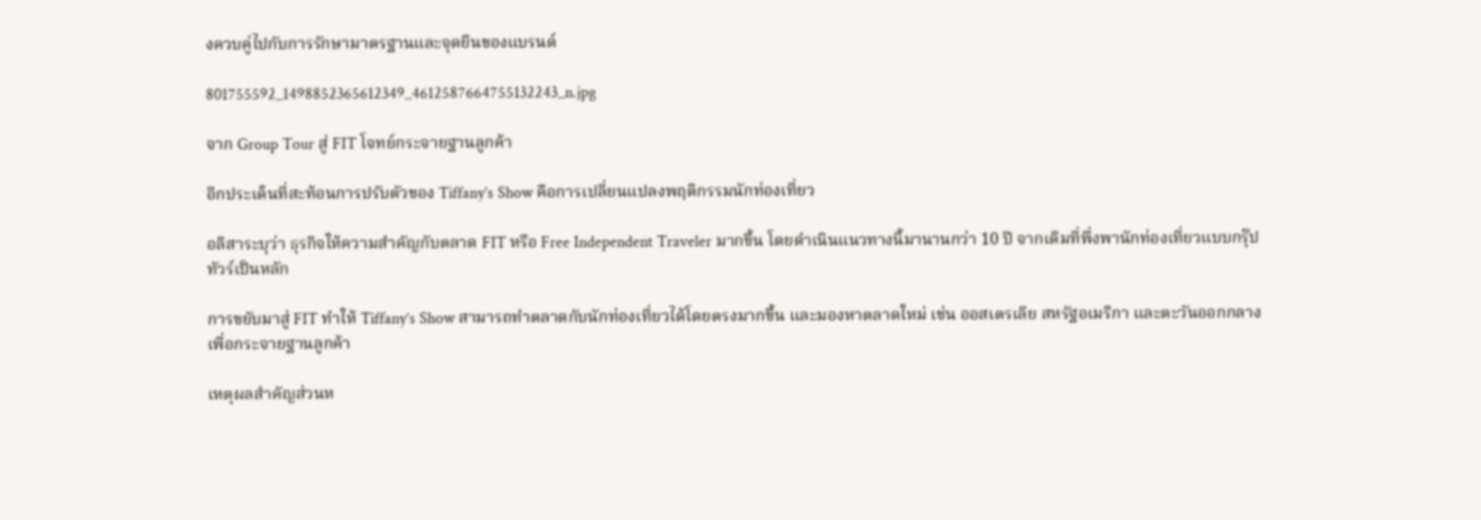งควบคู่ไปกับการรักษามาตรฐานและจุดยืนของแบรนด์

801755592_1498852365612349_4612587664755132243_n.jpg

จาก Group Tour สู่ FIT โจทย์กระจายฐานลูกค้า

อีกประเด็นที่สะท้อนการปรับตัวของ Tiffany’s Show คือการเปลี่ยนแปลงพฤติกรรมนักท่องเที่ยว

อลิสาระบุว่า ธุรกิจให้ความสำคัญกับตลาด FIT หรือ Free Independent Traveler มากขึ้น โดยดำเนินแนวทางนี้มานานกว่า 10 ปี จากเดิมที่พึ่งพานักท่องเที่ยวแบบกรุ๊ปทัวร์เป็นหลัก

การขยับมาสู่ FIT ทำให้ Tiffany’s Show สามารถทำตลาดกับนักท่องเที่ยวได้โดยตรงมากขึ้น และมองหาตลาดใหม่ เช่น ออสเตรเลีย สหรัฐอเมริกา และตะวันออกกลาง เพื่อกระจายฐานลูกค้า

เหตุผลสำคัญส่วนห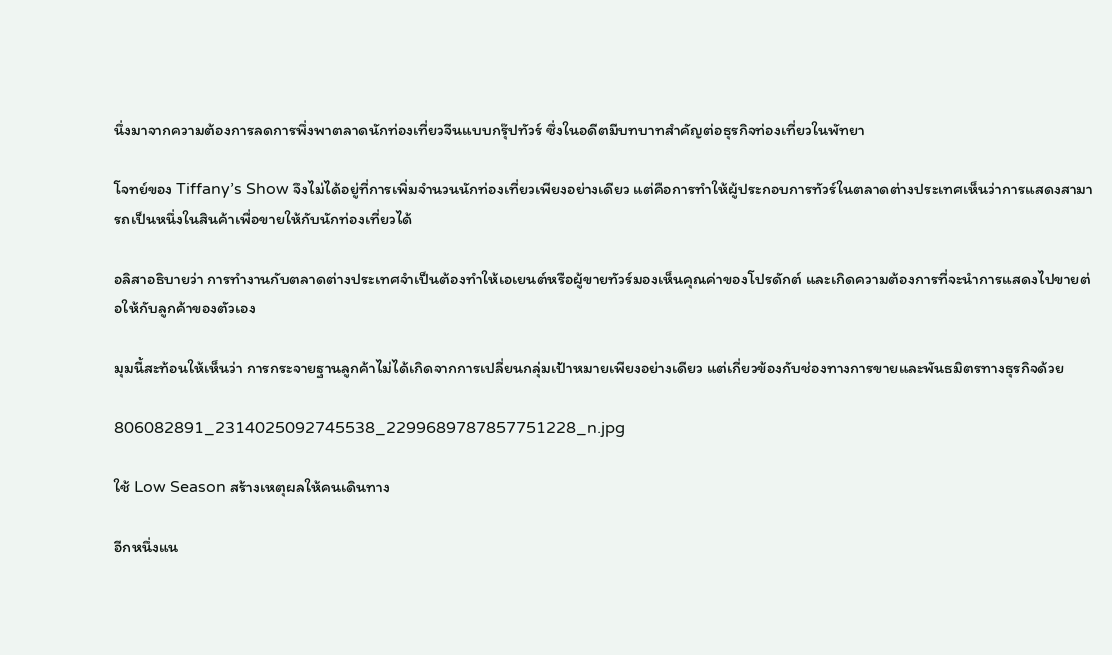นึ่งมาจากความต้องการลดการพึ่งพาตลาดนักท่องเที่ยวจีนแบบกรุ๊ปทัวร์ ซึ่งในอดีตมีบทบาทสำคัญต่อธุรกิจท่องเที่ยวในพัทยา

โจทย์ของ Tiffany’s Show จึงไม่ได้อยู่ที่การเพิ่มจำนวนนักท่องเที่ยวเพียงอย่างเดียว แต่คือการทำให้ผู้ประกอบการทัวร์ในตลาดต่างประเทศเห็นว่าการแสดงสามารถเป็นหนึ่งในสินค้าเพื่อขายให้กับนักท่องเที่ยวได้

อลิสาอธิบายว่า การทำงานกับตลาดต่างประเทศจำเป็นต้องทำให้เอเยนต์หรือผู้ขายทัวร์มองเห็นคุณค่าของโปรดักต์ และเกิดความต้องการที่จะนำการแสดงไปขายต่อให้กับลูกค้าของตัวเอง

มุมนี้สะท้อนให้เห็นว่า การกระจายฐานลูกค้าไม่ได้เกิดจากการเปลี่ยนกลุ่มเป้าหมายเพียงอย่างเดียว แต่เกี่ยวข้องกับช่องทางการขายและพันธมิตรทางธุรกิจด้วย

806082891_2314025092745538_2299689787857751228_n.jpg

ใช้ Low Season สร้างเหตุผลให้คนเดินทาง

อีกหนึ่งแน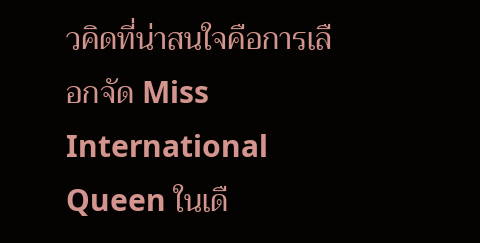วคิดที่น่าสนใจคือการเลือกจัด Miss International Queen ในเดื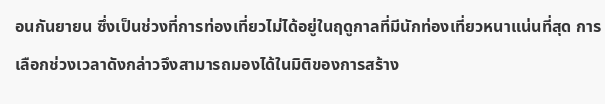อนกันยายน ซึ่งเป็นช่วงที่การท่องเที่ยวไม่ได้อยู่ในฤดูกาลที่มีนักท่องเที่ยวหนาแน่นที่สุด การเลือกช่วงเวลาดังกล่าวจึงสามารถมองได้ในมิติของการสร้าง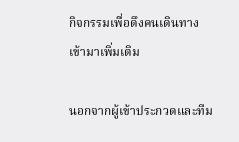กิจกรรมเพื่อดึงคนเดินทางเข้ามาเพิ่มเติม

นอกจากผู้เข้าประกวดและทีม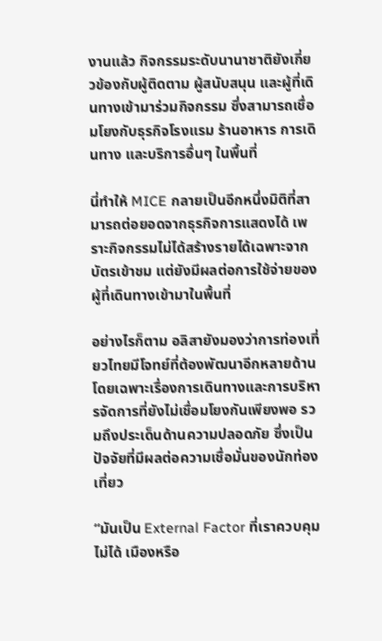งานแล้ว กิจกรรมระดับนานาชาติยังเกี่ยวข้องกับผู้ติดตาม ผู้สนับสนุน และผู้ที่เดินทางเข้ามาร่วมกิจกรรม ซึ่งสามารถเชื่อมโยงกับธุรกิจโรงแรม ร้านอาหาร การเดินทาง และบริการอื่นๆ ในพื้นที่

นี่ทำให้ MICE กลายเป็นอีกหนึ่งมิติที่สามารถต่อยอดจากธุรกิจการแสดงได้ เพราะกิจกรรมไม่ได้สร้างรายได้เฉพาะจากบัตรเข้าชม แต่ยังมีผลต่อการใช้จ่ายของผู้ที่เดินทางเข้ามาในพื้นที่

อย่างไรก็ตาม อลิสายังมองว่าการท่องเที่ยวไทยมีโจทย์ที่ต้องพัฒนาอีกหลายด้าน โดยเฉพาะเรื่องการเดินทางและการบริหารจัดการที่ยังไม่เชื่อมโยงกันเพียงพอ รวมถึงประเด็นด้านความปลอดภัย ซึ่งเป็นปัจจัยที่มีผลต่อความเชื่อมั่นของนักท่องเที่ยว

“มันเป็น External Factor ที่เราควบคุมไม่ได้ เมืองหรือ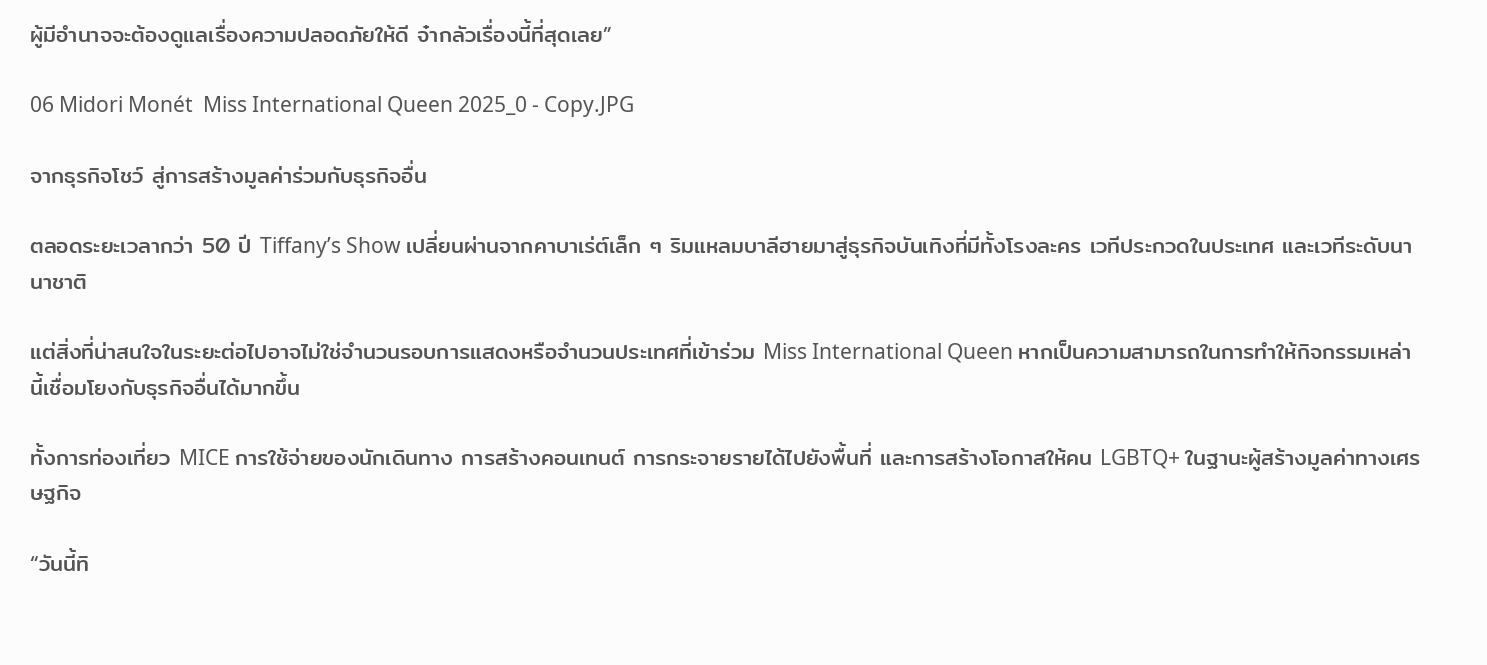ผู้มีอำนาจจะต้องดูแลเรื่องความปลอดภัยให้ดี จ๋ากลัวเรื่องนี้ที่สุดเลย”

06 Midori Monét  Miss International Queen 2025_0 - Copy.JPG

จากธุรกิจโชว์ สู่การสร้างมูลค่าร่วมกับธุรกิจอื่น

ตลอดระยะเวลากว่า 50 ปี Tiffany’s Show เปลี่ยนผ่านจากคาบาเร่ต์เล็ก ๆ ริมแหลมบาลีฮายมาสู่ธุรกิจบันเทิงที่มีทั้งโรงละคร เวทีประกวดในประเทศ และเวทีระดับนานาชาติ

แต่สิ่งที่น่าสนใจในระยะต่อไปอาจไม่ใช่จำนวนรอบการแสดงหรือจำนวนประเทศที่เข้าร่วม Miss International Queen หากเป็นความสามารถในการทำให้กิจกรรมเหล่านี้เชื่อมโยงกับธุรกิจอื่นได้มากขึ้น

ทั้งการท่องเที่ยว MICE การใช้จ่ายของนักเดินทาง การสร้างคอนเทนต์ การกระจายรายได้ไปยังพื้นที่ และการสร้างโอกาสให้คน LGBTQ+ ในฐานะผู้สร้างมูลค่าทางเศรษฐกิจ

“วันนี้ทิ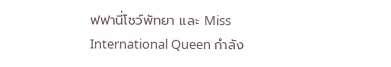ฟฟานี่โชว์พัทยา และ Miss International Queen กำลัง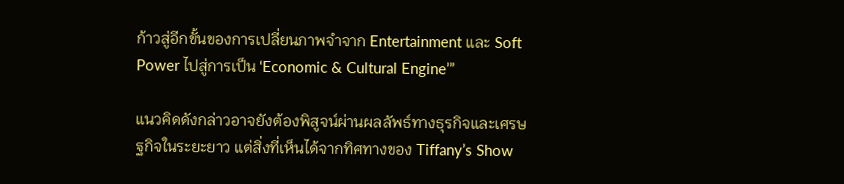ก้าวสู่อีกขั้นของการเปลี่ยนภาพจำจาก Entertainment และ Soft Power ไปสู่การเป็น ‘Economic & Cultural Engine’”

แนวคิดดังกล่าวอาจยังต้องพิสูจน์ผ่านผลลัพธ์ทางธุรกิจและเศรษฐกิจในระยะยาว แต่สิ่งที่เห็นได้จากทิศทางของ Tiffany’s Show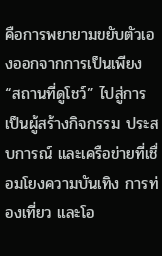คือการพยายามขยับตัวเองออกจากการเป็นเพียง “สถานที่ดูโชว์” ไปสู่การเป็นผู้สร้างกิจกรรม ประสบการณ์ และเครือข่ายที่เชื่อมโยงความบันเทิง การท่องเที่ยว และโอ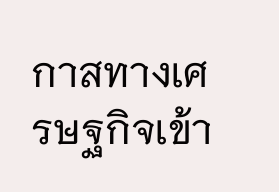กาสทางเศรษฐกิจเข้า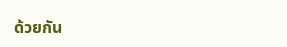ด้วยกัน